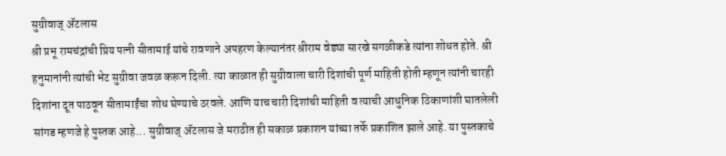सुग्रीवाज् ॲटलास
श्री प्रभू रामचंद्रांची प्रिय पत्नी सीतामाई यांचे रावणाने अपहरण केल्यानंतर श्रीराम वेड्या सारखे सगळीकडे त्यांना शोधत होते. श्री हनुमानांनी त्यांची भेट सुग्रीवा जवळ करून दिली. त्या काळात ही सुग्रीवाला चारी दिशांची पूर्ण माहिती होती म्हणून त्यांनी चारही दिशांना दूत पाठवून सीतामाईंचा शोध घेण्याचे ठरवले. आणि याच चारी दिशांची माहिती व त्याची आधुनिक ठिकाणांशी घातलेली सांगड म्हणजे हे पुस्तक आहे... सुग्रीवाज् ॲटलास जे मराठीत ही सकाळ प्रकाशन यांच्या तर्फे प्रकाशित झाले आहे. या पुस्तकाचे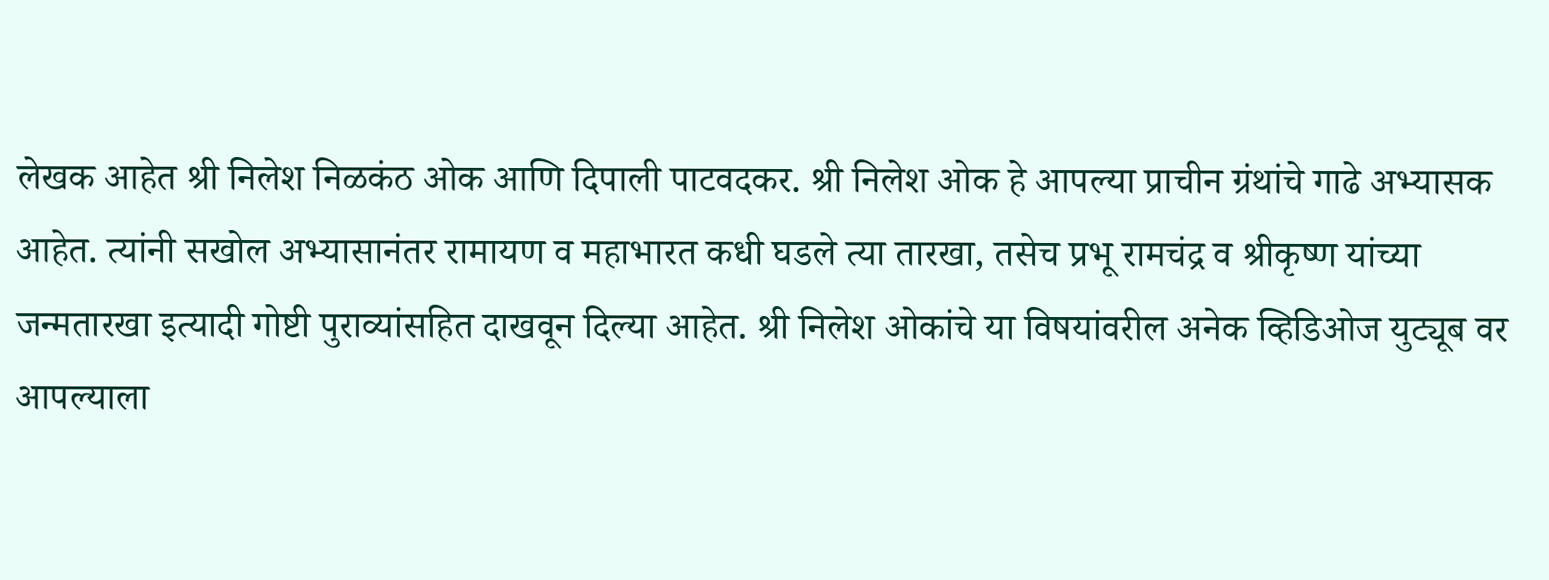लेखक आहेत श्री निलेश निळकंठ ओक आणि दिपाली पाटवदकर. श्री निलेश ओक हे आपल्या प्राचीन ग्रंथांचे गाढे अभ्यासक आहेत. त्यांनी सखोल अभ्यासानंतर रामायण व महाभारत कधी घडले त्या तारखा, तसेच प्रभू रामचंद्र व श्रीकृष्ण यांच्या जन्मतारखा इत्यादी गोष्टी पुराव्यांसहित दाखवून दिल्या आहेत. श्री निलेश ओकांचे या विषयांवरील अनेक व्हिडिओज युट्यूब वर आपल्याला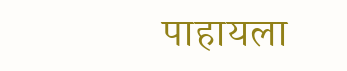पाहायला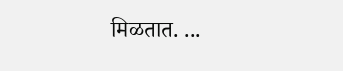मिळतात. ...